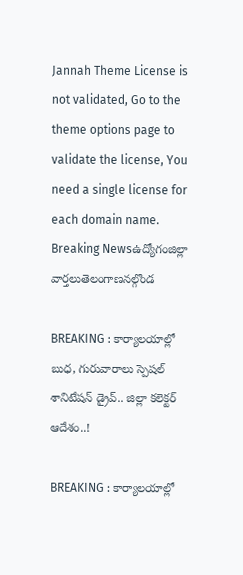Jannah Theme License is not validated, Go to the theme options page to validate the license, You need a single license for each domain name.
Breaking Newsఉద్యోగంజిల్లా వార్తలుతెలంగాణనల్గొండ

BREAKING : కార్యాలయాల్లో బుధ, గురువారాలు స్పెషల్ శానిటేషన్ డ్రైవ్.. జిల్లా కలెక్టర్ ఆదేశం..!

BREAKING : కార్యాలయాల్లో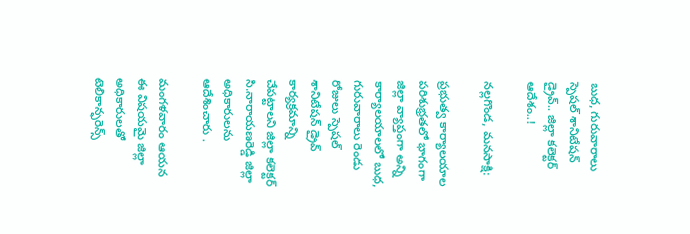బుధ, గురువారాలు స్పెషల్ శానిటేషన్ డ్రైవ్.. జిల్లా కలెక్టర్ ఆదేశం..!

నల్లగొండ, మనసాక్షి:

ప్రభుత్వ కార్యాలయాల పరిశుభ్రతలో భాగంగా జిల్లా వ్యాప్తంగా అన్ని కార్యాలయాలలో బుధ, గురువారాలు రెండు రోజులు స్పెషల్ శానిటేషన్ డ్రైవ్ కార్యక్రమాన్ని చేపట్టాలని జిల్లా కలెక్టర్ సి.నారాయణరెడ్డి జిల్లా అధికారులను ఆదేశించారు .

మంగళవారం ఆయన ఈ విషయమై జిల్లా అధికారులతో టెలికాన్ఫరెన్స్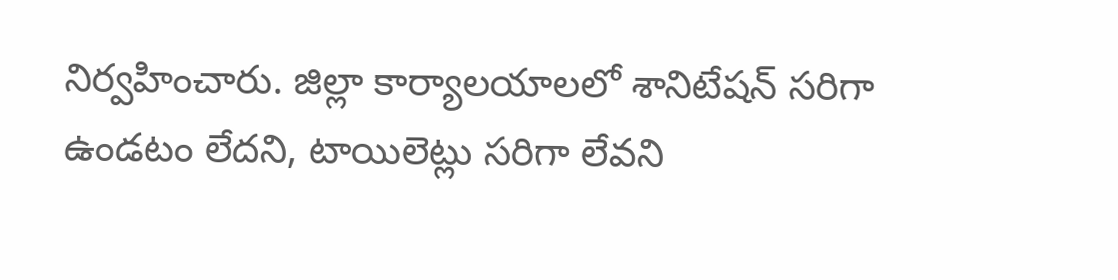నిర్వహించారు. జిల్లా కార్యాలయాలలో శానిటేషన్ సరిగా ఉండటం లేదని, టాయిలెట్లు సరిగా లేవని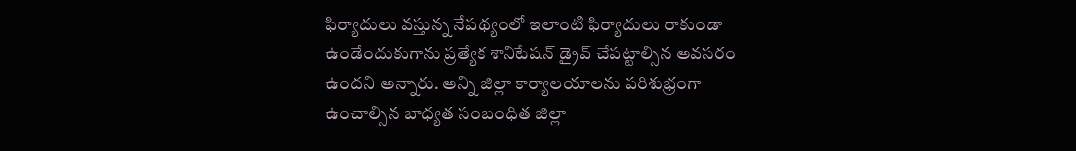ఫిర్యాదులు వస్తున్న నేపథ్యంలో ఇలాంటి ఫిర్యాదులు రాకుండా ఉండేందుకుగాను ప్రత్యేక శానిటేషన్ డ్రైవ్ చేపట్టాల్సిన అవసరం ఉందని అన్నారు. అన్ని జిల్లా కార్యాలయాలను పరిశుభ్రంగా ఉంచాల్సిన బాధ్యత సంబంధిత జిల్లా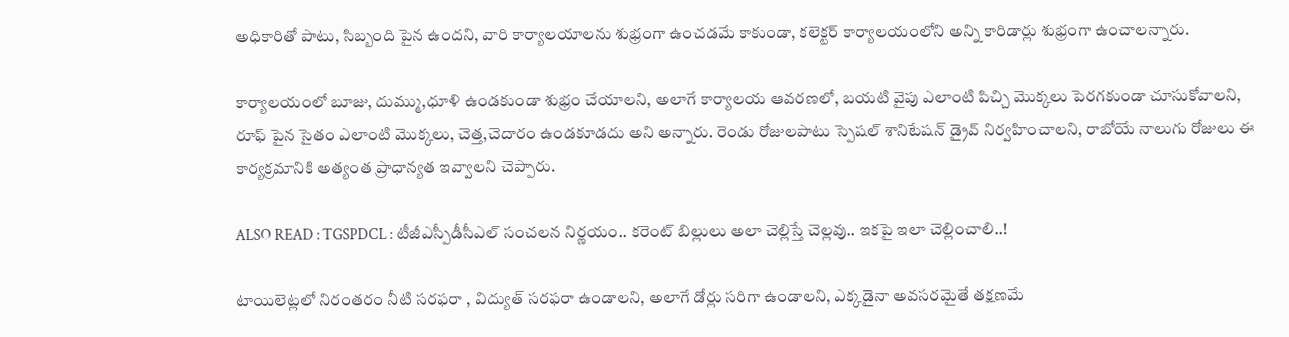అధికారితో పాటు, సిబ్బంది పైన ఉందని, వారి కార్యాలయాలను శుభ్రంగా ఉంచడమే కాకుండా, కలెక్టర్ కార్యాలయంలోని అన్ని కారిడార్లు శుభ్రంగా ఉంచాలన్నారు.

కార్యాలయంలో బూజు, దుమ్ము,ధూళి ఉండకుండా శుభ్రం చేయాలని, అలాగే కార్యాలయ ఆవరణలో, బయటి వైపు ఎలాంటి పిచ్చి మొక్కలు పెరగకుండా చూసుకోవాలని, రూఫ్ పైన సైతం ఎలాంటి మొక్కలు, చెత్త,చెదారం ఉండకూడదు అని అన్నారు. రెండు రోజులపాటు స్పెషల్ శానిటేషన్ డ్రైవ్ నిర్వహించాలని, రాబోయే నాలుగు రోజులు ఈ కార్యక్రమానికి అత్యంత ప్రాధాన్యత ఇవ్వాలని చెప్పారు.

ALSO READ : TGSPDCL : టీజీఎస్పీడీసీఎల్ సంచలన నిర్ణయం.. కరెంట్ బిల్లులు అలా చెల్లిస్తే చెల్లవు.. ఇకపై ఇలా చెల్లించాలి..!

టాయిలెట్లలో నిరంతరం నీటి సరఫరా , విద్యుత్ సరఫరా ఉండాలని, అలాగే డోర్లు సరిగా ఉండాలని, ఎక్కడైనా అవసరమైతే తక్షణమే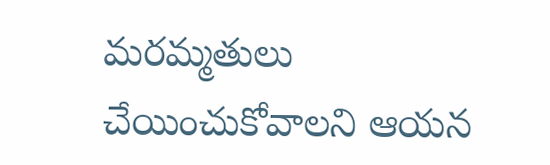మరమ్మతులు చేయించుకోవాలని ఆయన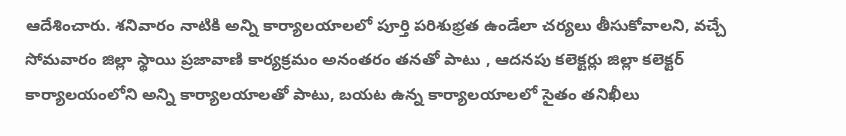ఆదేశించారు. శనివారం నాటికి అన్ని కార్యాలయాలలో పూర్తి పరిశుభ్రత ఉండేలా చర్యలు తీసుకోవాలని, వచ్చే సోమవారం జిల్లా స్థాయి ప్రజావాణి కార్యక్రమం అనంతరం తనతో పాటు , ఆదనపు కలెక్టర్లు జిల్లా కలెక్టర్ కార్యాలయంలోని అన్ని కార్యాలయాలతో పాటు, బయట ఉన్న కార్యాలయాలలో సైతం తనిఖీలు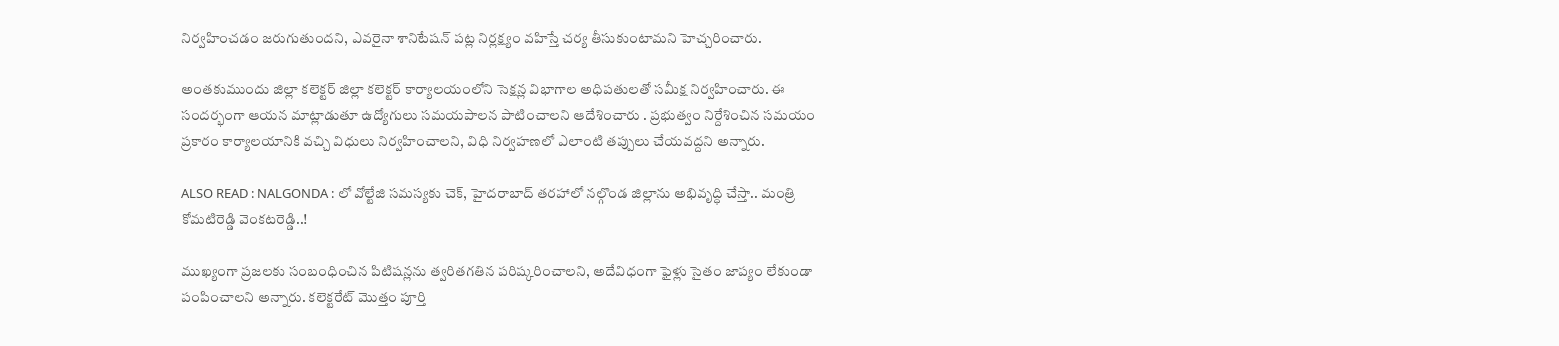నిర్వహించడం జరుగుతుందని, ఎవరైనా శానిటేషన్ పట్ల నిర్లక్ష్యం వహిస్తే చర్య తీసుకుంటామని హెచ్చరించారు.

అంతకుముందు జిల్లా కలెక్టర్ జిల్లా కలెక్టర్ కార్యాలయంలోని సెక్షన్ల విభాగాల అధిపతులతో సమీక్ష నిర్వహించారు. ఈ సందర్భంగా ఆయన మాట్లాడుతూ ఉద్యోగులు సమయపాలన పాటించాలని ఆదేశించారు . ప్రభుత్వం నిర్దేశించిన సమయం ప్రకారం కార్యాలయానికి వచ్చి విధులు నిర్వహించాలని, విధి నిర్వహణలో ఎలాంటి తప్పులు చేయవద్దని అన్నారు.

ALSO READ : NALGONDA : లో వోల్టేజి సమస్యకు చెక్, హైదరాబాద్ తరహాలో నల్గొండ జిల్లాను అభివృద్ధి చేస్తా.. మంత్రి కోమటిరెడ్డి వెంకటరెడ్డి..!

ముఖ్యంగా ప్రజలకు సంబంధించిన పిటిషన్లను త్వరితగతిన పరిష్కరించాలని, అదేవిధంగా ఫైళ్లు సైతం జాప్యం లేకుండా పంపించాలని అన్నారు. కలెక్టరేట్ మొత్తం పూర్తి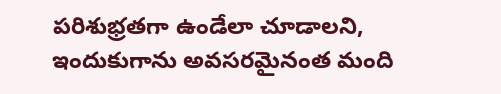పరిశుభ్రతగా ఉండేలా చూడాలని, ఇందుకుగాను అవసరమైనంత మంది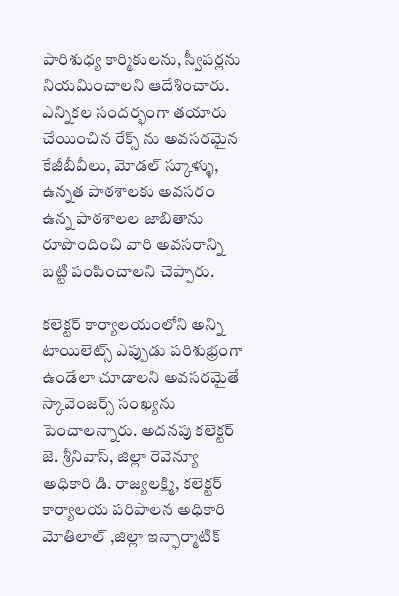పారిశుధ్య కార్మికులను, స్వీపర్లను నియమించాలని ఆదేశించారు. ఎన్నికల సందర్భంగా తయారు చేయించిన రేక్స్ ను అవసరమైన కేజీబీవీలు, మోడల్ స్కూళ్ళు, ఉన్నత పాఠశాలకు అవసరం ఉన్న పాఠశాలల జాబితాను రూపొందించి వారి అవసరాన్ని బట్టి పంపించాలని చెప్పారు.

కలెక్టర్ కార్యాలయంలోని అన్ని టాయిలెట్స్ ఎప్పుడు పరిశుభ్రంగా ఉండేలా చూడాలని అవసరమైతే స్కావెంజర్స్ సంఖ్యను పెంచాలన్నారు. అదనపు కలెక్టర్ జె. శ్రీనివాస్, జిల్లా రెవెన్యూ అధికారి డి. రాజ్యలక్ష్మి, కలెక్టర్ కార్యాలయ పరిపాలన అధికారి మోతిలాల్ ,జిల్లా ఇన్ఫార్మాటిక్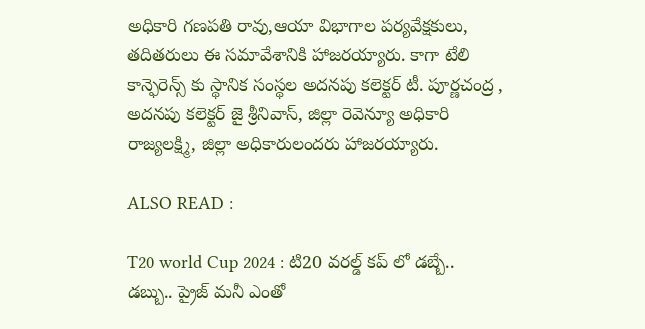అధికారి గణపతి రావు,ఆయా విభాగాల పర్యవేక్షకులు, తదితరులు ఈ సమావేశానికి హాజరయ్యారు. కాగా టేలి కాన్ఫెరెన్స్ కు స్థానిక సంస్థల అదనపు కలెక్టర్ టీ. పూర్ణచంద్ర , అదనపు కలెక్టర్ జై శ్రీనివాస్, జిల్లా రెవెన్యూ అధికారి రాజ్యలక్ష్మి, జిల్లా అధికారులందరు హాజరయ్యారు.

ALSO READ :

T20 world Cup 2024 : టి20 వరల్డ్ కప్ లో డబ్బే.. డబ్బు.. ప్రైజ్ మనీ ఎంతో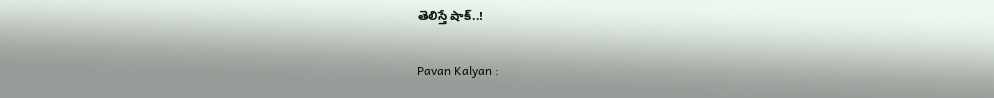తెలిస్తే షాక్..!

Pavan Kalyan :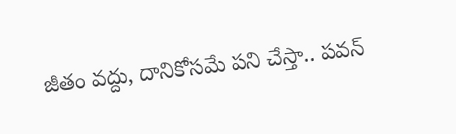జీతం వద్దు, దానికోసమే పని చేస్తా.. పవన్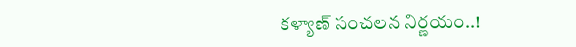కళ్యాణ్ సంచలన నిర్ణయం..!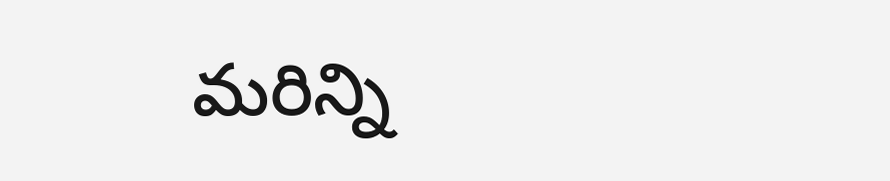మరిన్ని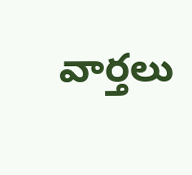వార్తలు